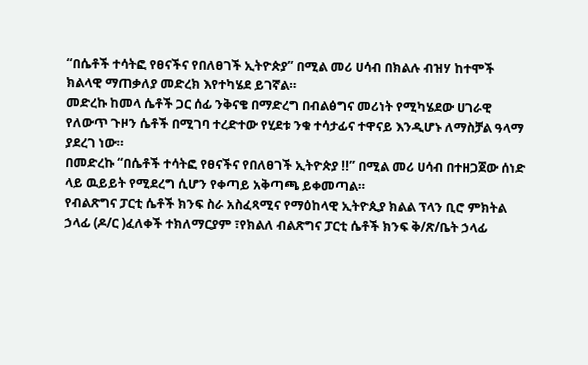“በሴቶች ተሳትፎ የፀናችና የበለፀገች ኢትዮጵያ” በሚል መሪ ሀሳብ በክልሉ ብዝሃ ከተሞች ክልላዊ ማጠቃለያ መድረክ እየተካሄደ ይገኛል።
መድረኩ ከመላ ሴቶች ጋር ሰፊ ንቅናቄ በማድረግ በብልፅግና መሪነት የሚካሄደው ሀገራዊ የለውጥ ጉዞን ሴቶች በሚገባ ተረድተው የሂደቱ ንቁ ተሳታፊና ተዋናይ እንዲሆኑ ለማስቻል ዓላማ ያደረገ ነው።
በመድረኩ “በሴቶች ተሳትፎ የፀናችና የበለፀገች ኢትዮጵያ !!” በሚል መሪ ሀሳብ በተዘጋጀው ሰነድ ላይ ዉይይት የሚደረግ ሲሆን የቀጣይ አቅጣጫ ይቀመጣል።
የብልጽግና ፓርቲ ሴቶች ክንፍ ስራ አስፈጻሚና የማዕከላዊ ኢትዮጲያ ክልል ፕላን ቢሮ ምክትል ኃላፊ (ዶ/ር )ፈለቀች ተክለማርያም ፣የክልለ ብልጽግና ፓርቲ ሴቶች ክንፍ ቅ/ጽ/ቤት ኃላፊ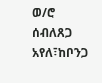ወ/ሮ ሰብለጸጋ አየለ፣ከቦንጋ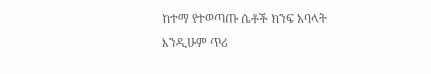ከተማ የተወጣጡ ሴቶች ክንፍ አባላት እንዲሁም ጥሪ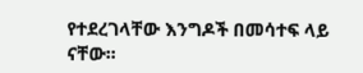የተደረገላቸው እንግዶች በመሳተፍ ላይ ናቸው።